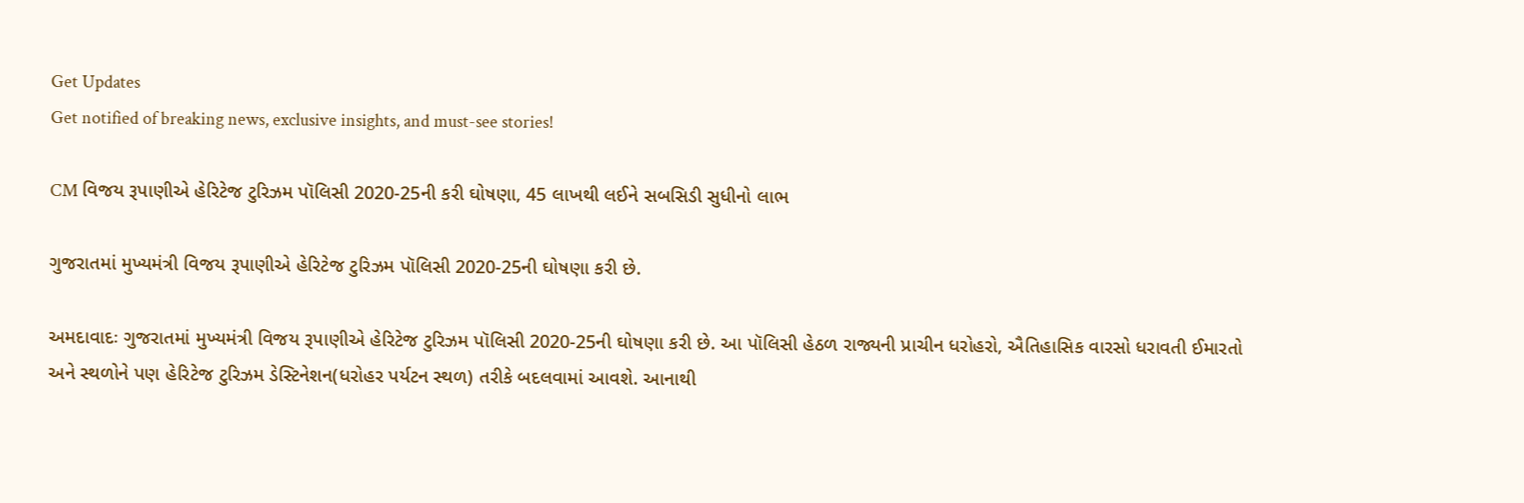Get Updates
Get notified of breaking news, exclusive insights, and must-see stories!

CM વિજય રૂપાણીએ હેરિટેજ ટુરિઝમ પૉલિસી 2020-25ની કરી ઘોષણા, 45 લાખથી લઈને સબસિડી સુધીનો લાભ

ગુજરાતમાં મુખ્યમંત્રી વિજય રૂપાણીએ હેરિટેજ ટુરિઝમ પૉલિસી 2020-25ની ઘોષણા કરી છે.

અમદાવાદઃ ગુજરાતમાં મુખ્યમંત્રી વિજય રૂપાણીએ હેરિટેજ ટુરિઝમ પૉલિસી 2020-25ની ઘોષણા કરી છે. આ પૉલિસી હેઠળ રાજ્યની પ્રાચીન ધરોહરો, ઐતિહાસિક વારસો ધરાવતી ઈમારતો અને સ્થળોને પણ હેરિટેજ ટુરિઝમ ડેસ્ટિનેશન(ધરોહર પર્યટન સ્થળ) તરીકે બદલવામાં આવશે. આનાથી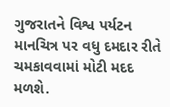ગુજરાતને વિશ્વ પર્યટન માનચિત્ર પર વધુ દમદાર રીતે ચમકાવવામાં મોટી મદદ મળશે.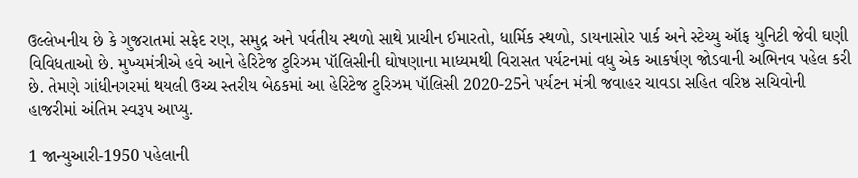ઉલ્લેખનીય છે કે ગુજરાતમાં સફેદ રણ, સમુદ્ર અને પર્વતીય સ્થળો સાથે પ્રાચીન ઈમારતો, ધાર્મિક સ્થળો, ડાયનાસોર પાર્ક અને સ્ટેચ્યુ ઑફ યુનિટી જેવી ઘણી વિવિધતાઓ છે. મુખ્યમંત્રીએ હવે આને હેરિટેજ ટુરિઝમ પૉલિસીની ઘોષણાના માધ્યમથી વિરાસત પર્યટનમાં વધુ એક આકર્ષણ જોડવાની અભિનવ પહેલ કરી છે. તેમણે ગાંધીનગરમાં થયલી ઉચ્ચ સ્તરીય બેઠકમાં આ હેરિટેજ ટુરિઝમ પૉલિસી 2020-25ને પર્યટન મંત્રી જવાહર ચાવડા સહિત વરિષ્ઠ સચિવોની હાજરીમાં અંતિમ સ્વરૂપ આપ્યુ.

1 જાન્યુઆરી-1950 પહેલાની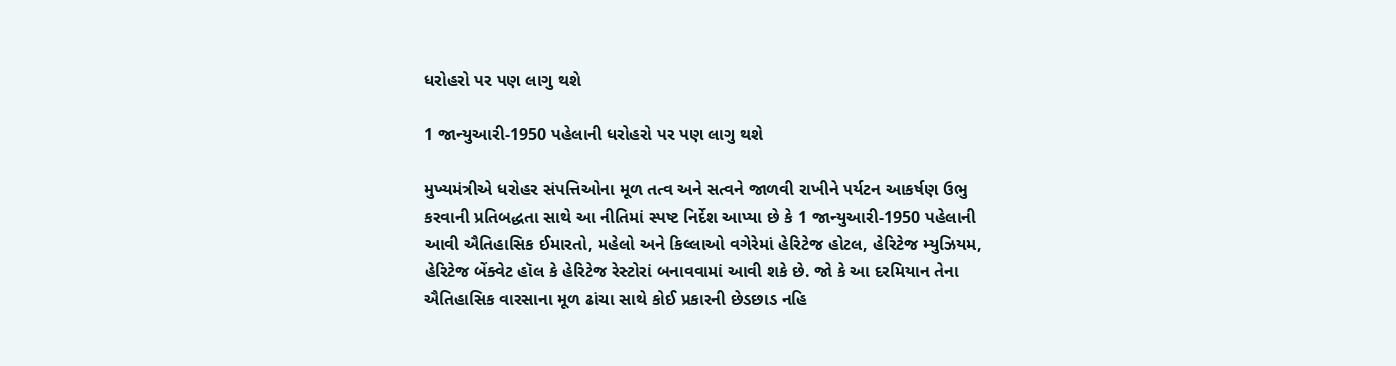ધરોહરો પર પણ લાગુ થશે

1 જાન્યુઆરી-1950 પહેલાની ધરોહરો પર પણ લાગુ થશે

મુખ્યમંત્રીએ ધરોહર સંપત્તિઓના મૂળ તત્વ અને સત્વને જાળવી રાખીને પર્યટન આકર્ષણ ઉભુ કરવાની પ્રતિબદ્ધતા સાથે આ નીતિમાં સ્પષ્ટ નિર્દેશ આપ્યા છે કે 1 જાન્યુઆરી-1950 પહેલાની આવી ઐતિહાસિક ઈમારતો, મહેલો અને કિલ્લાઓ વગેરેમાં હેરિટેજ હોટલ, હેરિટેજ મ્યુઝિયમ, હેરિટેજ બેંક્વેટ હૉલ કે હેરિટેજ રેસ્ટોરાં બનાવવામાં આવી શકે છે. જો કે આ દરમિયાન તેના ઐતિહાસિક વારસાના મૂળ ઢાંચા સાથે કોઈ પ્રકારની છેડછાડ નહિ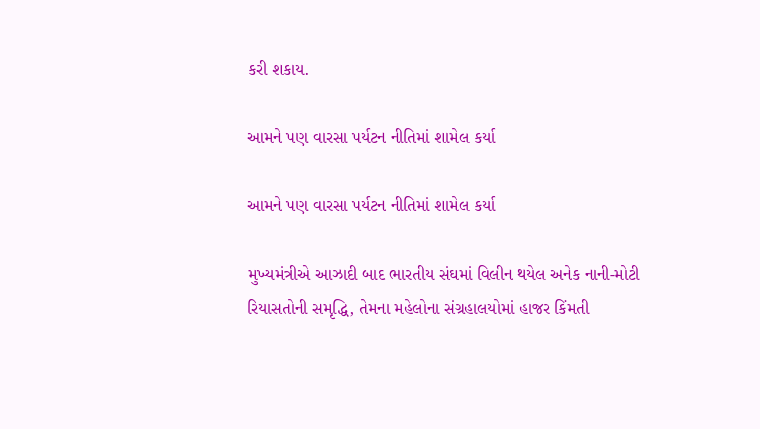કરી શકાય.

આમને પણ વારસા પર્યટન નીતિમાં શામેલ કર્યા

આમને પણ વારસા પર્યટન નીતિમાં શામેલ કર્યા

મુખ્યમંત્રીએ આઝાદી બાદ ભારતીય સંઘમાં વિલીન થયેલ અનેક નાની-મોટી રિયાસતોની સમૃદ્ધિ, તેમના મહેલોના સંગ્રહાલયોમાં હાજર કિંમતી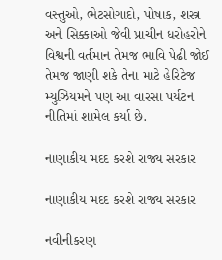વસ્તુઓ, ભેટસોગાદો, પોષાક, શસ્ત્ર અને સિક્કાઓ જેવી પ્રાચીન ધરોહરોને વિશ્વની વર્તમાન તેમજ ભાવિ પેઢી જોઈ તેમજ જાણી શકે તેના માટે હેરિટેજ મ્યુઝિયમને પણ આ વારસા પર્યટન નીતિમાં શામેલ કર્યા છે.

નાણાકીય મદદ કરશે રાજ્ય સરકાર

નાણાકીય મદદ કરશે રાજ્ય સરકાર

નવીનીકરણ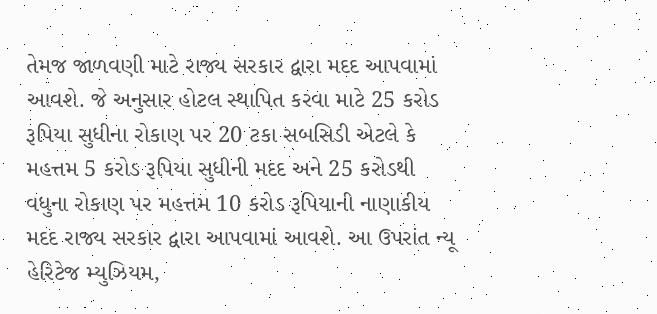તેમજ જાળવણી માટે રાજ્ય સરકાર દ્વારા મદદ આપવામાં આવશે. જે અનુસાર હોટલ સ્થાપિત કરવા માટે 25 કરોડ રૂપિયા સુધીના રોકાણ પર 20 ટકા સબસિડી એટલે કે મહત્તમ 5 કરોડ રૂપિયા સુધીની મદદ અને 25 કરોડથી વધુના રોકાણ પર મહત્તમ 10 કરોડ રૂપિયાની નાણાકીય મદદ રાજ્ય સરકાર દ્વારા આપવામાં આવશે. આ ઉપરાંત ન્યૂ હેરિટેજ મ્યુઝિયમ,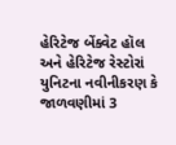હેરિટેજ બેંક્વેટ હૉલ અને હેરિટેજ રેસ્ટોરાં યુનિટના નવીનીકરણ કે જાળવણીમાં 3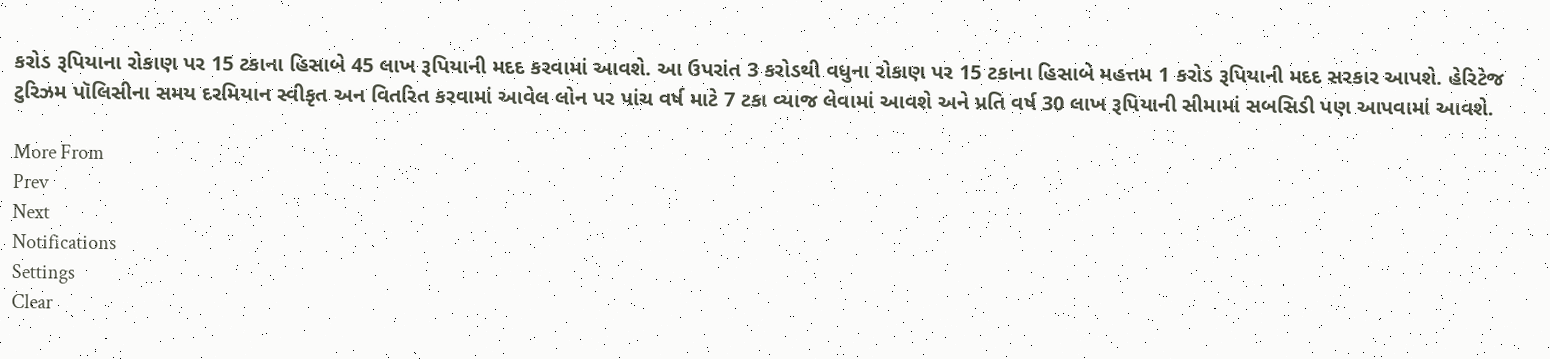કરોડ રૂપિયાના રોકાણ પર 15 ટકાના હિસાબે 45 લાખ રૂપિયાની મદદ કરવામાં આવશે. આ ઉપરાંત 3 કરોડથી વધુના રોકાણ પર 15 ટકાના હિસાબે મહત્તમ 1 કરોડ રૂપિયાની મદદ સરકાર આપશે. હેરિટેજ ટુરિઝમ પૉલિસીના સમય દરમિયાન સ્વીકૃત અન વિતરિત કરવામાં આવેલ લોન પર પાંચ વર્ષ માટે 7 ટકા વ્યાજ લેવામાં આવશે અને પ્રતિ વર્ષ 30 લાખ રૂપિયાની સીમામાં સબસિડી પણ આપવામાં આવશે.

More From
Prev
Next
Notifications
Settings
Clear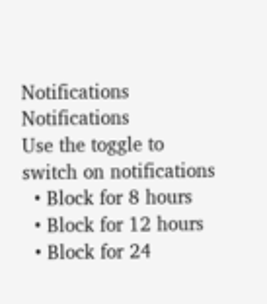Notifications
Notifications
Use the toggle to switch on notifications
  • Block for 8 hours
  • Block for 12 hours
  • Block for 24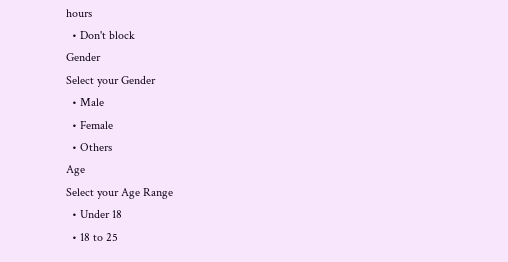hours
  • Don't block
Gender
Select your Gender
  • Male
  • Female
  • Others
Age
Select your Age Range
  • Under 18
  • 18 to 25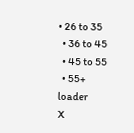• 26 to 35
  • 36 to 45
  • 45 to 55
  • 55+
loader
X